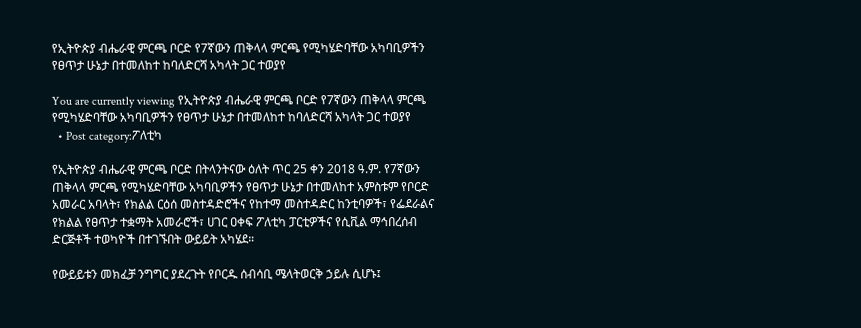የኢትዮጵያ ብሔራዊ ምርጫ ቦርድ የ7ኛውን ጠቅላላ ምርጫ የሚካሄድባቸው አካባቢዎችን የፀጥታ ሁኔታ በተመለከተ ከባለድርሻ አካላት ጋር ተወያየ

You are currently viewing የኢትዮጵያ ብሔራዊ ምርጫ ቦርድ የ7ኛውን ጠቅላላ ምርጫ የሚካሄድባቸው አካባቢዎችን የፀጥታ ሁኔታ በተመለከተ ከባለድርሻ አካላት ጋር ተወያየ
  • Post category:ፖለቲካ

የኢትዮጵያ ብሔራዊ ምርጫ ቦርድ በትላንትናው ዕለት ጥር 25 ቀን 2018 ዓ.ም. የ7ኛውን ጠቅላላ ምርጫ የሚካሄድባቸው አካባቢዎችን የፀጥታ ሁኔታ በተመለከተ አምስቱም የቦርድ አመራር አባላት፣ የክልል ርዕሰ መስተዳድሮችና የከተማ መስተዳድር ከንቲባዎች፣ የፌደራልና የክልል የፀጥታ ተቋማት አመራሮች፣ ሀገር ዐቀፍ ፖለቲካ ፓርቲዎችና የሲቪል ማኅበረሰብ ድርጅቶች ተወካዮች በተገኙበት ውይይት አካሄደ።

የውይይቱን መክፈቻ ንግግር ያደረጉት የቦርዱ ሰብሳቢ ሜላትወርቅ ኃይሉ ሲሆኑ፤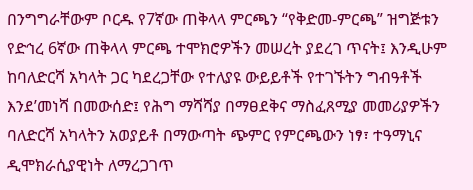በንግግራቸውም ቦርዱ የ7ኛው ጠቅላላ ምርጫን “የቅድመ-ምርጫ” ዝግጅቱን የድኅረ 6ኛው ጠቅላላ ምርጫ ተሞክሮዎችን መሠረት ያደረገ ጥናት፤ እንዲሁም ከባለድርሻ አካላት ጋር ካደረጋቸው የተለያዩ ውይይቶች የተገኙትን ግብዓቶች እንደ’መነሻ በመውሰድ፤ የሕግ ማሻሻያ በማፀደቅና ማስፈጸሚያ መመሪያዎችን ባለድርሻ አካላትን አወያይቶ በማውጣት ጭምር የምርጫውን ነፃ፣ ተዓማኒና ዲሞክራሲያዊነት ለማረጋገጥ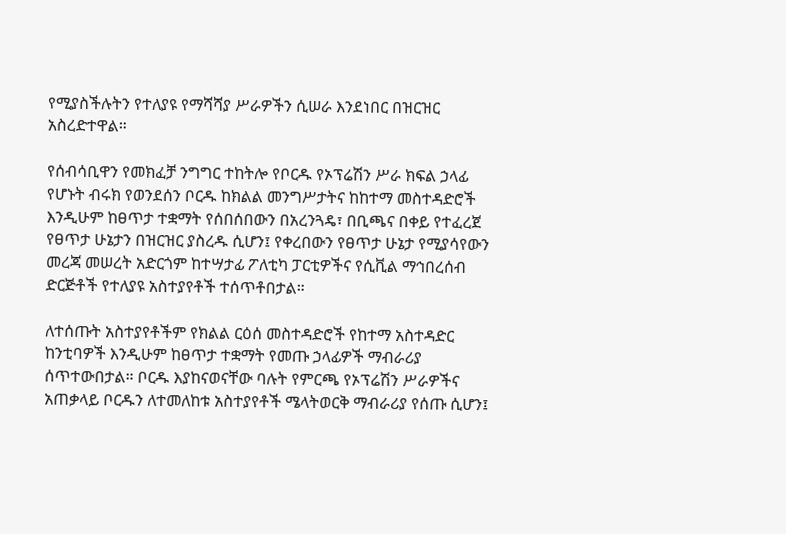የሚያስችሉትን የተለያዩ የማሻሻያ ሥራዎችን ሲሠራ እንደነበር በዝርዝር አስረድተዋል።

የሰብሳቢዋን የመክፈቻ ንግግር ተከትሎ የቦርዱ የኦፕሬሽን ሥራ ክፍል ኃላፊ የሆኑት ብሩክ የወንደሰን ቦርዱ ከክልል መንግሥታትና ከከተማ መስተዳድሮች እንዲሁም ከፀጥታ ተቋማት የሰበሰበውን በአረንጓዴ፣ በቢጫና በቀይ የተፈረጀ የፀጥታ ሁኔታን በዝርዝር ያስረዱ ሲሆን፤ የቀረበውን የፀጥታ ሁኔታ የሚያሳየውን መረጃ መሠረት አድርጎም ከተሣታፊ ፖለቲካ ፓርቲዎችና የሲቪል ማኅበረሰብ ድርጅቶች የተለያዩ አስተያየቶች ተሰጥቶበታል።

ለተሰጡት አስተያየቶችም የክልል ርዕሰ መስተዳድሮች የከተማ አስተዳድር ከንቲባዎች እንዲሁም ከፀጥታ ተቋማት የመጡ ኃላፊዎች ማብራሪያ ሰጥተውበታል። ቦርዱ እያከናወናቸው ባሉት የምርጫ የኦፕሬሽን ሥራዎችና አጠቃላይ ቦርዱን ለተመለከቱ አስተያየቶች ሜላትወርቅ ማብራሪያ የሰጡ ሲሆን፤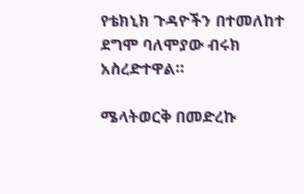የቴክኒክ ጉዳዮችን በተመለከተ ደግሞ ባለሞያው ብሩክ አስረድተዋል።

ሜላትወርቅ በመድረኩ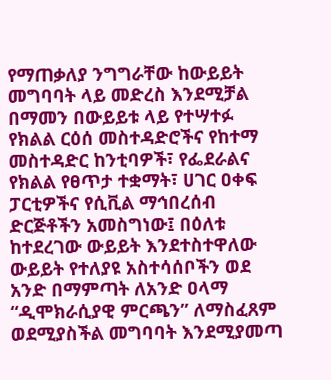የማጠቃለያ ንግግራቸው ከውይይት መግባባት ላይ መድረስ እንደሚቻል በማመን በውይይቱ ላይ የተሣተፉ የክልል ርዕሰ መስተዳድሮችና የከተማ መስተዳድር ከንቲባዎች፣ የፌደራልና የክልል የፀጥታ ተቋማት፣ ሀገር ዐቀፍ ፓርቲዎችና የሲቪል ማኅበረሰብ ድርጅቶችን አመስግነው፤ በዕለቱ ከተደረገው ውይይት እንደተስተዋለው ውይይት የተለያዩ አስተሳሰቦችን ወደ አንድ በማምጣት ለአንድ ዐላማ “ዲሞክራሲያዊ ምርጫን” ለማስፈጸም ወደሚያስችል መግባባት እንደሚያመጣ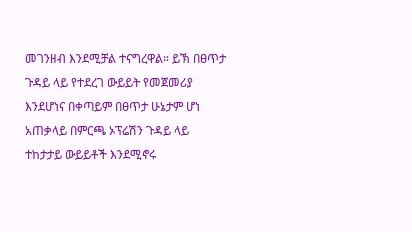መገንዘብ እንደሚቻል ተናግረዋል። ይኽ በፀጥታ ጉዳይ ላይ የተደረገ ውይይት የመጀመሪያ እንደሆነና በቀጣይም በፀጥታ ሁኔታም ሆነ አጠቃላይ በምርጫ ኦፕሬሽን ጉዳይ ላይ ተከታታይ ውይይቶች እንደሚኖሩ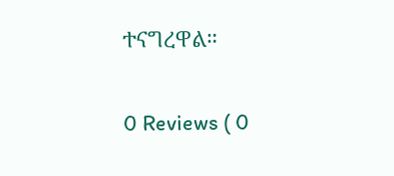ተናግረዋል።

0 Reviews ( 0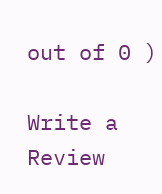out of 0 )

Write a Review